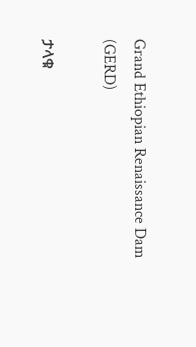Grand Ethiopian Renaissance Dam (GERD)

ታላቁ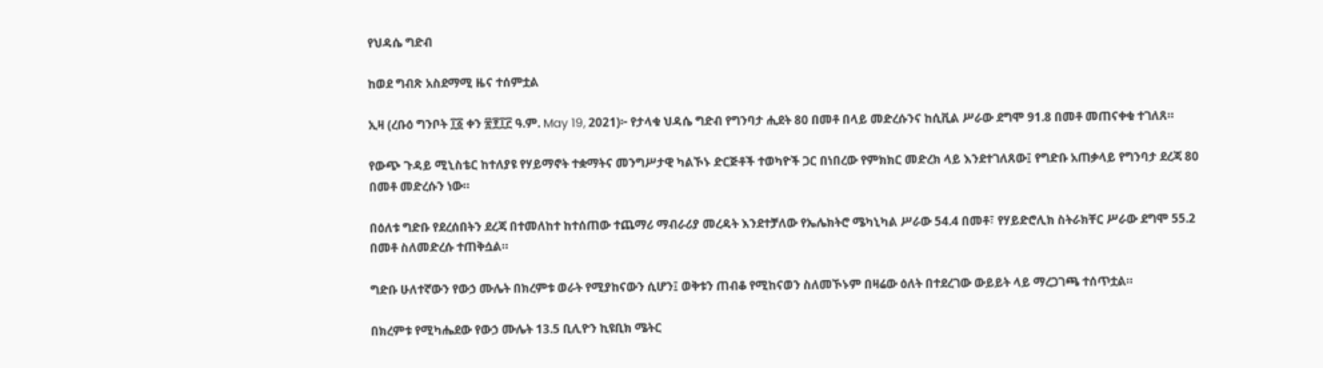የህዳሴ ግድብ

ከወደ ግብጽ አስደማሚ ዜና ተሰምቷል

ኢዛ (ረቡዕ ግንቦት ፲፩ ቀን ፳፻፲፫ ዓ.ም. May 19, 2021)፦ የታላቁ ህዳሴ ግድብ የግንባታ ሒደት 80 በመቶ በላይ መድረሱንና ከሲቪል ሥራው ደግሞ 91.8 በመቶ መጠናቀቁ ተገለጸ።

የውጭ ጉዳይ ሚኒስቴር ከተለያዩ የሃይማኖት ተቋማትና መንግሥታዊ ካልኾኑ ድርጅቶች ተወካዮች ጋር በነበረው የምክክር መድረክ ላይ እንደተገለጸው፤ የግድቡ አጠቃላይ የግንባታ ደረጃ 80 በመቶ መድረሱን ነው።

በዕለቱ ግድቡ የደረሰበትን ደረጃ በተመለከተ ከተሰጠው ተጨማሪ ማብራሪያ መረዳት እንደተቻለው የኤሌክትሮ ሜካኒካል ሥራው 54.4 በመቶ፣ የሃይድሮሊክ ስትራክቸር ሥራው ደግሞ 55.2 በመቶ ስለመድረሱ ተጠቅሷል።

ግድቡ ሁለተኛውን የውኃ ሙሌት በክረምቱ ወራት የሚያከናውን ሲሆን፤ ወቅቱን ጠብቆ የሚከናወን ስለመኾኑም በዛሬው ዕለት በተደረገው ውይይት ላይ ማረጋገጫ ተሰጥቷል።

በክረምቱ የሚካሔደው የውኃ ሙሌት 13.5 ቢሊዮን ኪዩቢክ ሜትር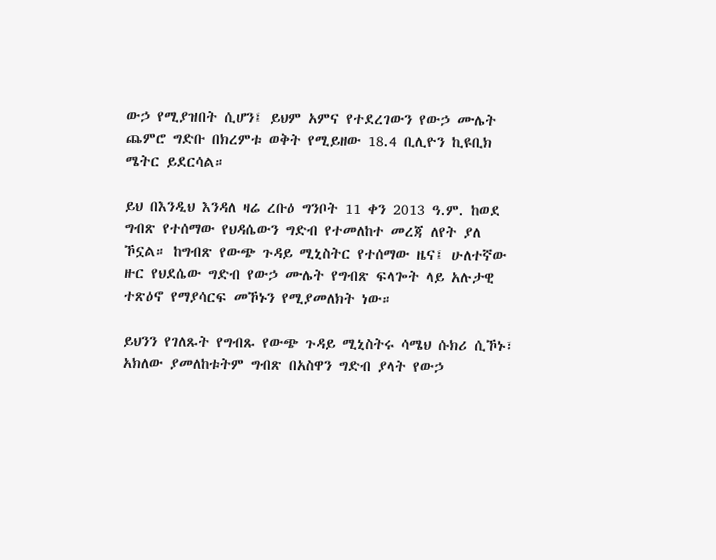ውኃ የሚያዝበት ሲሆን፤ ይህም አምና የተደረገውን የውኃ ሙሌት ጨምሮ ግድቡ በክረምቱ ወቅት የሚይዘው 18.4 ቢሊዮን ኪዩቢክ ሜትር ይደርሳል።

ይህ በእንዲህ እንዳለ ዛሬ ረቡዕ ግንቦት 11 ቀን 2013 ዓ.ም. ከወደ ግብጽ የተሰማው የህዳሴውን ግድብ የተመለከተ መረጃ ለየት ያለ ኾኗል። ከግብጽ የውጭ ጉዳይ ሚኒስትር የተሰማው ዜና፤ ሁለተኛው ዙር የህደሴው ግድብ የውኃ ሙሌት የግብጽ ፍላጐት ላይ አሉታዊ ተጽዕኖ የማያሳርፍ መኾኑን የሚያመለክት ነው።

ይህንን የገለጹት የግብጹ የውጭ ጉዳይ ሚኒስትሩ ሳሜህ ሱክሪ ሲኾኑ፣ አክለው ያመለከቱትም ግብጽ በአስዋን ግድብ ያላት የውኃ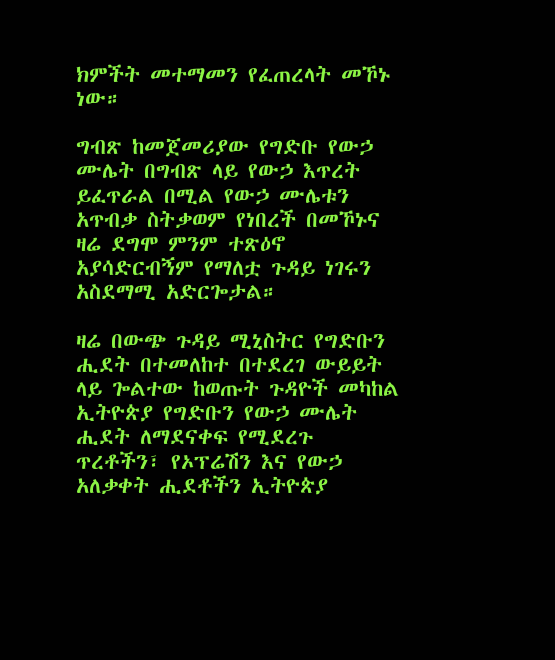ክምችት መተማመን የፈጠረላት መኾኑ ነው።

ግብጽ ከመጀመሪያው የግድቡ የውኃ ሙሌት በግብጽ ላይ የውኃ እጥረት ይፈጥራል በሚል የውኃ ሙሌቱን አጥብቃ ስትቃወም የነበረች በመኾኑና ዛሬ ደግሞ ምንም ተጽዕኖ አያሳድርብኝም የማለቷ ጉዳይ ነገሩን አስደማሚ አድርጐታል።

ዛሬ በውጭ ጉዳይ ሚኒስትር የግድቡን ሒደት በተመለከተ በተደረገ ውይይት ላይ ጐልተው ከወጡት ጉዳዮች መካከል ኢትዮጵያ የግድቡን የውኃ ሙሌት ሒደት ለማደናቀፍ የሚደረጉ ጥረቶችን፣ የኦፕሬሽን እና የውኃ አለቃቀት ሒደቶችን ኢትዮጵያ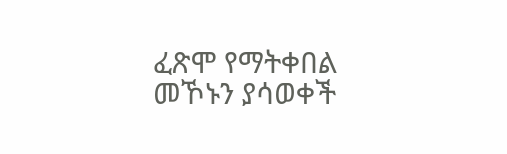ፈጽሞ የማትቀበል መኾኑን ያሳወቀች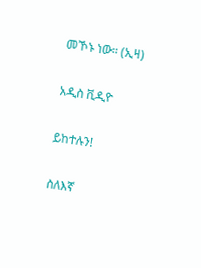መኾኑ ነው። (ኢዛ)

አዲስ ቪዲዮ

ይከተሉን!

ስለእኛ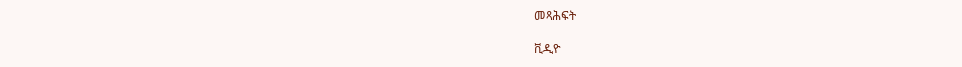መጻሕፍት

ቪዲዮ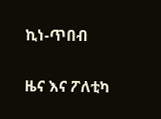ኪነ-ጥበብ

ዜና እና ፖለቲካ